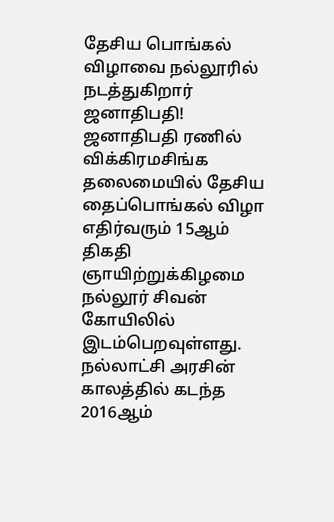தேசிய பொங்கல் விழாவை நல்லூரில் நடத்துகிறார் ஜனாதிபதி!
ஜனாதிபதி ரணில் விக்கிரமசிங்க தலைமையில் தேசிய தைப்பொங்கல் விழா எதிர்வரும் 15ஆம் திகதி ஞாயிற்றுக்கிழமை நல்லூர் சிவன் கோயிலில் இடம்பெறவுள்ளது.
நல்லாட்சி அரசின் காலத்தில் கடந்த 2016ஆம்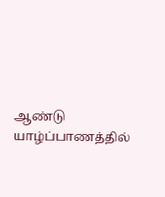ஆண்டு யாழ்ப்பாணத்தில்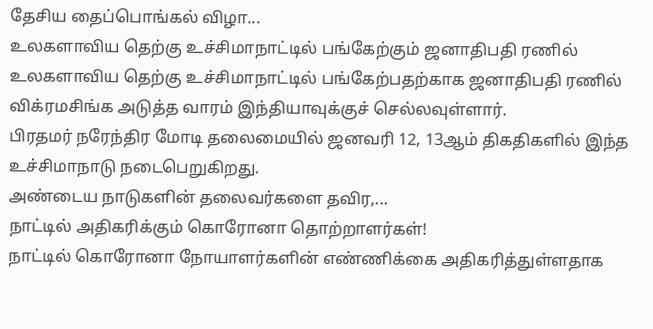தேசிய தைப்பொங்கல் விழா...
உலகளாவிய தெற்கு உச்சிமாநாட்டில் பங்கேற்கும் ஜனாதிபதி ரணில்
உலகளாவிய தெற்கு உச்சிமாநாட்டில் பங்கேற்பதற்காக ஜனாதிபதி ரணில் விக்ரமசிங்க அடுத்த வாரம் இந்தியாவுக்குச் செல்லவுள்ளார்.
பிரதமர் நரேந்திர மோடி தலைமையில் ஜனவரி 12, 13ஆம் திகதிகளில் இந்த உச்சிமாநாடு நடைபெறுகிறது.
அண்டைய நாடுகளின் தலைவர்களை தவிர,...
நாட்டில் அதிகரிக்கும் கொரோனா தொற்றாளர்கள்!
நாட்டில் கொரோனா நோயாளர்களின் எண்ணிக்கை அதிகரித்துள்ளதாக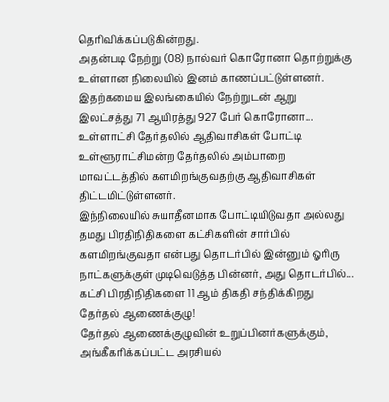தெரிவிக்கப்படுகின்றது.
அதன்படி நேற்று (08) நால்வர் கொரோனா தொற்றுக்கு உள்ளான நிலையில் இனம் காணப்பட்டுள்ளனர்.
இதற்கமைய இலங்கையில் நேற்றுடன் ஆறு இலட்சத்து 71 ஆயிரத்து 927 பேர் கொரோனா...
உள்ளாட்சி தேர்தலில் ஆதிவாசிகள் போட்டி
உள்ளூராட்சிமன்ற தேர்தலில் அம்பாறை மாவட்டத்தில் களமிறங்குவதற்கு ஆதிவாசிகள் திட்டமிட்டுள்ளனர்.
இந்நிலையில் சுயாதீனமாக போட்டியிடுவதா அல்லது தமது பிரதிநிதிகளை கட்சிகளின் சார்பில் களமிறங்குவதா என்பது தொடர்பில் இன்னும் ஓரிரு நாட்களுக்குள் முடிவெடுத்த பின்னர், அது தொடர்பில்...
கட்சி பிரதிநிதிகளை 11 ஆம் திகதி சந்திக்கிறது தேர்தல் ஆணைக்குழு!
தேர்தல் ஆணைக்குழுவின் உறுப்பினர்களுக்கும், அங்கீகரிக்கப்பட்ட அரசியல்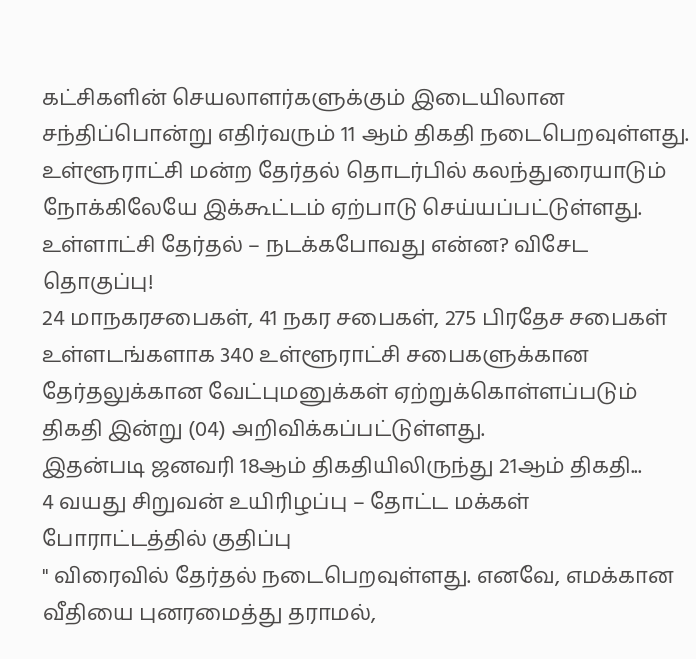கட்சிகளின் செயலாளர்களுக்கும் இடையிலான சந்திப்பொன்று எதிர்வரும் 11 ஆம் திகதி நடைபெறவுள்ளது.
உள்ளூராட்சி மன்ற தேர்தல் தொடர்பில் கலந்துரையாடும் நோக்கிலேயே இக்கூட்டம் ஏற்பாடு செய்யப்பட்டுள்ளது.
உள்ளாட்சி தேர்தல் – நடக்கபோவது என்ன? விசேட தொகுப்பு!
24 மாநகரசபைகள், 41 நகர சபைகள், 275 பிரதேச சபைகள் உள்ளடங்களாக 340 உள்ளூராட்சி சபைகளுக்கான தேர்தலுக்கான வேட்புமனுக்கள் ஏற்றுக்கொள்ளப்படும் திகதி இன்று (04) அறிவிக்கப்பட்டுள்ளது.
இதன்படி ஜனவரி 18ஆம் திகதியிலிருந்து 21ஆம் திகதி...
4 வயது சிறுவன் உயிரிழப்பு – தோட்ட மக்கள் போராட்டத்தில் குதிப்பு
" விரைவில் தேர்தல் நடைபெறவுள்ளது. எனவே, எமக்கான வீதியை புனரமைத்து தராமல்,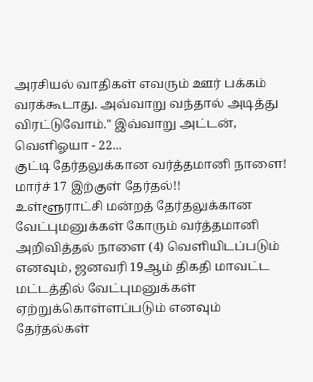அரசியல் வாதிகள் எவரும் ஊர் பக்கம் வரக்கூடாது. அவ்வாறு வந்தால் அடித்து விரட்டுவோம்." இவ்வாறு அட்டன், வெளிஓயா - 22...
குட்டி தேர்தலுக்கான வர்த்தமானி நாளை! மார்ச் 17 இற்குள் தேர்தல்!!
உள்ளூராட்சி மன்றத் தேர்தலுக்கான வேட்புமனுக்கள் கோரும் வர்த்தமானி அறிவித்தல் நாளை (4) வெளியிடப்படும் எனவும், ஜனவரி 19ஆம் திகதி மாவட்ட மட்டத்தில் வேட்புமனுக்கள் ஏற்றுக்கொள்ளப்படும் எனவும் தேர்தல்கள்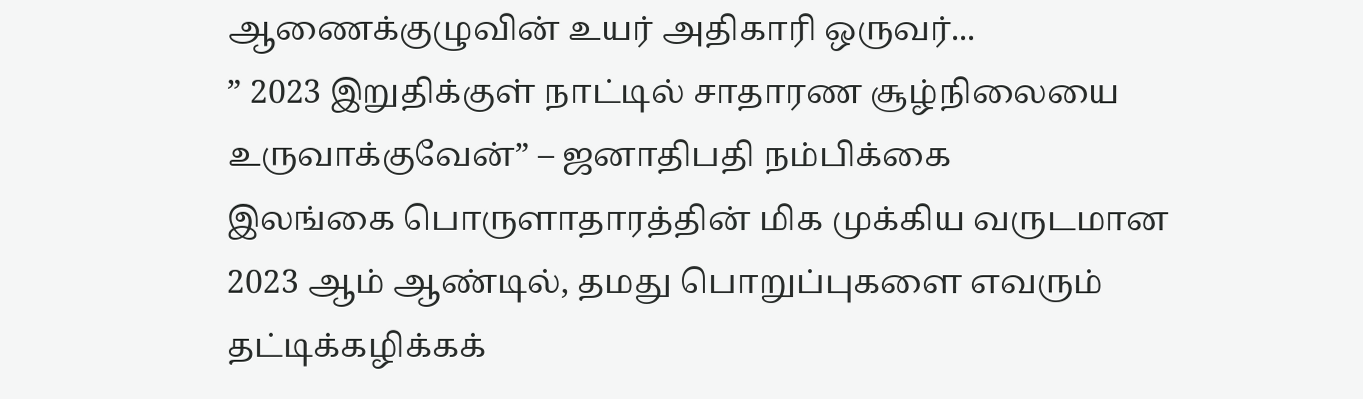ஆணைக்குழுவின் உயர் அதிகாரி ஒருவர்...
” 2023 இறுதிக்குள் நாட்டில் சாதாரண சூழ்நிலையை உருவாக்குவேன்” – ஜனாதிபதி நம்பிக்கை
இலங்கை பொருளாதாரத்தின் மிக முக்கிய வருடமான 2023 ஆம் ஆண்டில், தமது பொறுப்புகளை எவரும் தட்டிக்கழிக்கக்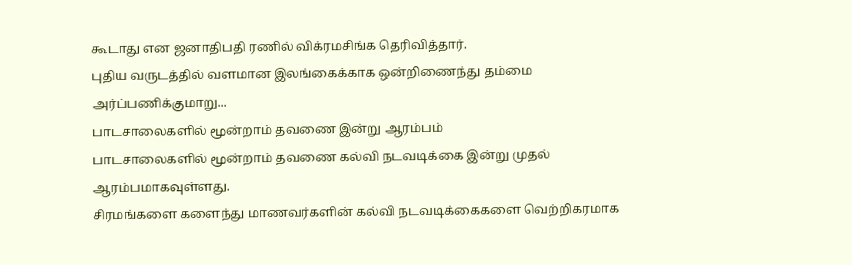கூடாது என ஜனாதிபதி ரணில் விக்ரமசிங்க தெரிவித்தார்.
புதிய வருடத்தில் வளமான இலங்கைக்காக ஒன்றிணைந்து தம்மை அர்ப்பணிக்குமாறு...
பாடசாலைகளில் மூன்றாம் தவணை இன்று ஆரம்பம்
பாடசாலைகளில் மூன்றாம் தவணை கல்வி நடவடிக்கை இன்று முதல் ஆரம்பமாகவுள்ளது.
சிரமங்களை களைந்து மாணவர்களின் கல்வி நடவடிக்கைகளை வெற்றிகரமாக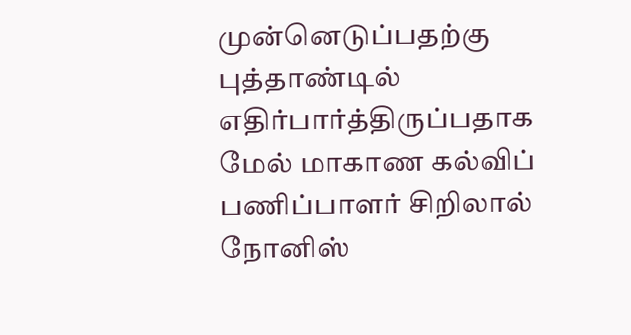முன்னெடுப்பதற்கு புத்தாண்டில் எதிர்பார்த்திருப்பதாக மேல் மாகாண கல்விப் பணிப்பாளர் சிறிலால் நோனிஸ்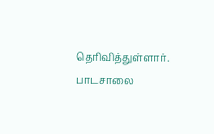தெரிவித்துள்ளார்.
பாடசாலை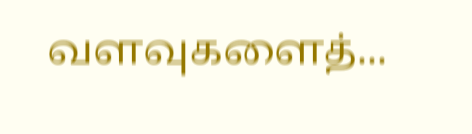வளவுகளைத்...